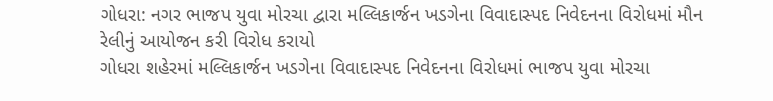ગોધરા: નગર ભાજપ યુવા મોરચા દ્વારા મલ્લિકાર્જન ખડગેના વિવાદાસ્પદ નિવેદનના વિરોધમાં મૌન રેલીનું આયોજન કરી વિરોધ કરાયો
ગોધરા શહેરમાં મલ્લિકાર્જન ખડગેના વિવાદાસ્પદ નિવેદનના વિરોધમાં ભાજપ યુવા મોરચા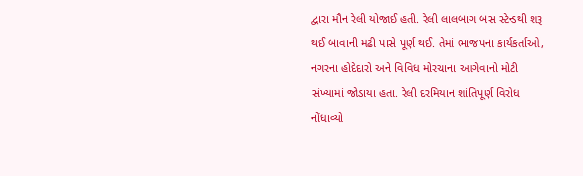દ્વારા મૌન રેલી યોજાઈ હતી. રેલી લાલબાગ બસ સ્ટેન્ડથી શરૂ થઈ બાવાની મઢી પાસે પૂર્ણ થઈ. તેમાં ભાજપના કાર્યકર્તાઓ, નગરના હોદેદારો અને વિવિધ મોરચાના આગેવાનો મોટી સંખ્યામાં જોડાયા હતા. રેલી દરમિયાન શાંતિપૂર્ણ વિરોધ નોંધાવ્યો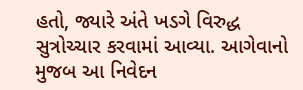હતો, જ્યારે અંતે ખડગે વિરુદ્ધ સુત્રોચ્ચાર કરવામાં આવ્યા. આગેવાનો મુજબ આ નિવેદન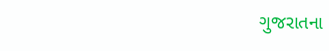ગુજરાતના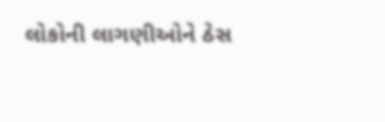લોકોની લાગણીઓને ઠેસ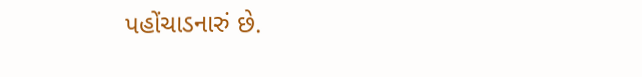પહોંચાડનારું છે.